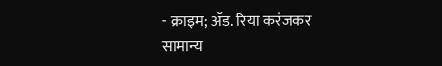- क्राइम; ॲड. रिया करंजकर
सामान्य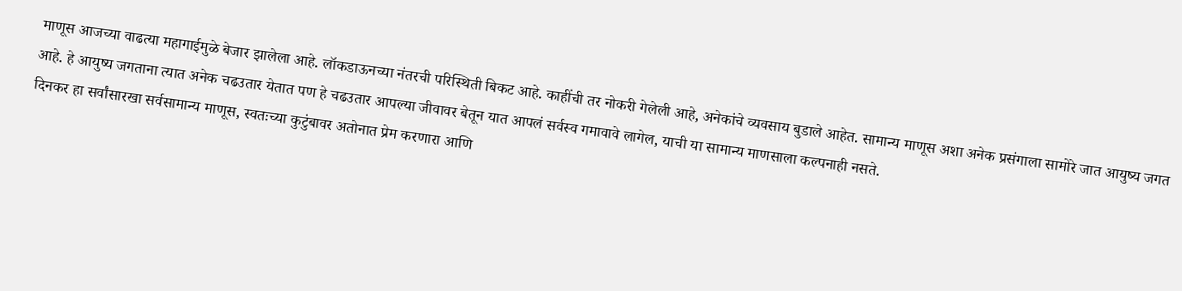माणूस आजच्या वाढत्या महागाईमुळे बेजार झालेला आहे. लॉकडाऊनच्या नंतरची परिस्थिती बिकट आहे. काहींची तर नोकरी गेलेली आहे, अनेकांचे व्यवसाय बुडाले आहेत. सामान्य माणूस अशा अनेक प्रसंगाला सामोरे जात आयुष्य जगत आहे. हे आयुष्य जगताना त्यात अनेक चढउतार येतात पण हे चढउतार आपल्या जीवावर बेतून यात आपलं सर्वस्व गमावावे लागेल, याची या सामान्य माणसाला कल्पनाही नसते.
दिनकर हा सर्वांसारखा सर्वसामान्य माणूस, स्वतःच्या कुटुंबावर अतोनात प्रेम करणारा आणि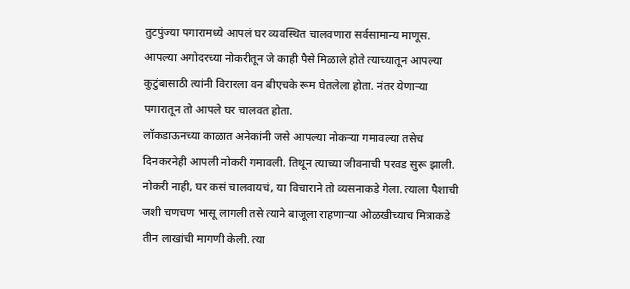तुटपुंज्या पगारामध्ये आपलं घर व्यवस्थित चालवणारा सर्वसामान्य माणूस. आपल्या अगोदरच्या नोकरीतून जे काही पैसे मिळाले होते त्याच्यातून आपल्या कुटुंबासाठी त्यांनी विरारला वन बीएचके रूम घेतलेला होता. नंतर येणाऱ्या पगारातून तो आपले घर चालवत होता.
लॉकडाऊनच्या काळात अनेकांनी जसे आपल्या नोकऱ्या गमावल्या तसेच दिनकरनेही आपली नोकरी गमावली. तिथून त्याच्या जीवनाची परवड सुरू झाली. नोकरी नाही, घर कसं चालवायचं, या विचाराने तो व्यसनाकडे गेला. त्याला पैशाची जशी चणचण भासू लागली तसे त्याने बाजूला राहणाऱ्या ओळखीच्याच मित्राकडे तीन लाखांची मागणी केली. त्या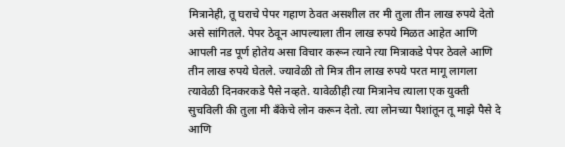मित्रानेही, तू घराचे पेपर गहाण ठेवत असशील तर मी तुला तीन लाख रुपये देतो असे सांगितले. पेपर ठेवून आपल्याला तीन लाख रुपये मिळत आहेत आणि आपली नड पूर्ण होतेय असा विचार करून त्याने त्या मित्राकडे पेपर ठेवले आणि तीन लाख रुपये घेतले. ज्यावेळी तो मित्र तीन लाख रुपये परत मागू लागला त्यावेळी दिनकरकडे पैसे नव्हते. यावेळीही त्या मित्रानेच त्याला एक युक्ती सुचविली की तुला मी बँकेचे लोन करून देतो. त्या लोनच्या पैशांतून तू माझे पैसे दे आणि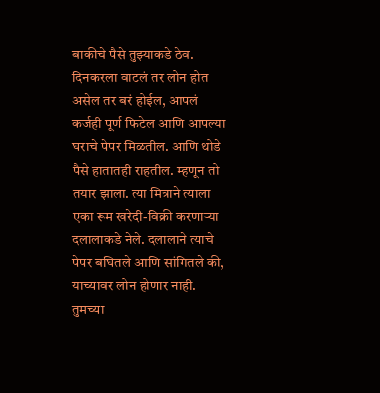बाकीचे पैसे तुझ्याकडे ठेव.
दिनकरला वाटलं तर लोन होत असेल तर बरं होईल, आपलं कर्जही पूर्ण फिटेल आणि आपल्या घराचे पेपर मिळतील. आणि थोडे पैसे हातातही राहतील. म्हणून तो तयार झाला. त्या मित्राने त्याला एका रूम खरेदी-विक्री करणाऱ्या दलालाकडे नेले. दलालाने त्याचे पेपर बघितले आणि सांगितले की, याच्यावर लोन होणार नाही. तुमच्या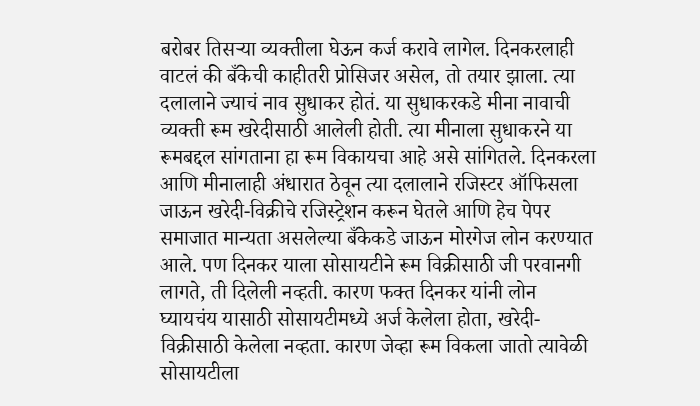बरोबर तिसऱ्या व्यक्तीला घेऊन कर्ज करावे लागेल. दिनकरलाही वाटलं की बँकेची काहीतरी प्रोसिजर असेल, तो तयार झाला. त्या दलालाने ज्याचं नाव सुधाकर होतं. या सुधाकरकडे मीना नावाची व्यक्ती रूम खरेदीसाठी आलेली होती. त्या मीनाला सुधाकरने या रूमबद्दल सांगताना हा रूम विकायचा आहे असे सांगितले. दिनकरला आणि मीनालाही अंधारात ठेवून त्या दलालाने रजिस्टर ऑफिसला जाऊन खरेदी-विक्रीचे रजिस्ट्रेशन करून घेतले आणि हेच पेपर समाजात मान्यता असलेल्या बँकेकडे जाऊन मोरगेज लोन करण्यात आले. पण दिनकर याला सोसायटीने रूम विक्रीसाठी जी परवानगी लागते, ती दिलेली नव्हती. कारण फक्त दिनकर यांनी लोन घ्यायचंय यासाठी सोसायटीमध्ये अर्ज केलेला होता, खरेदी-विक्रीसाठी केलेला नव्हता. कारण जेव्हा रूम विकला जातो त्यावेळी सोसायटीला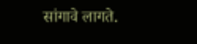सांगावे लागते.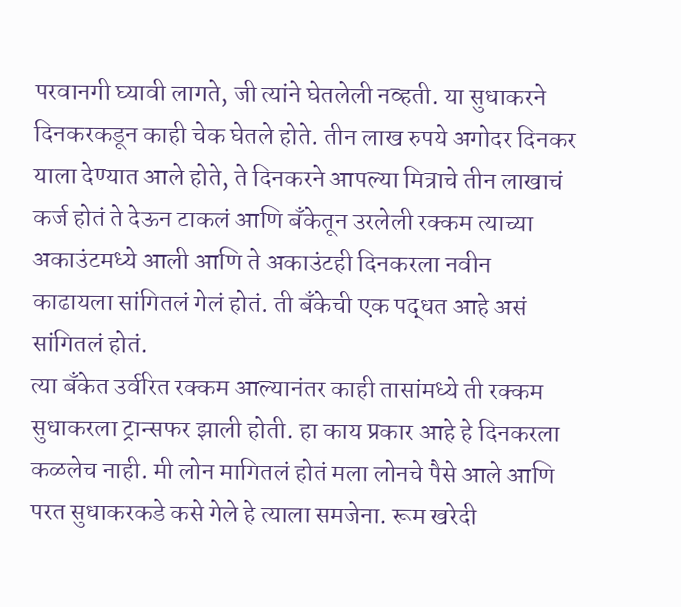परवानगी घ्यावी लागते, जी त्यांने घेतलेली नव्हती. या सुधाकरने दिनकरकडून काही चेक घेतले होते. तीन लाख रुपये अगोदर दिनकर याला देण्यात आले होते, ते दिनकरने आपल्या मित्राचे तीन लाखाचं कर्ज होतं ते देऊन टाकलं आणि बँकेतून उरलेली रक्कम त्याच्या अकाउंटमध्ये आली आणि ते अकाउंटही दिनकरला नवीन काढायला सांगितलं गेलं होतं. ती बँकेची एक पद्धत आहे असं सांगितलं होतं.
त्या बँकेत उर्वरित रक्कम आल्यानंतर काही तासांमध्ये ती रक्कम सुधाकरला ट्रान्सफर झाली होती. हा काय प्रकार आहे हे दिनकरला कळलेच नाही. मी लोन मागितलं होतं मला लोनचे पैसे आले आणि परत सुधाकरकडे कसे गेले हे त्याला समजेना. रूम खरेदी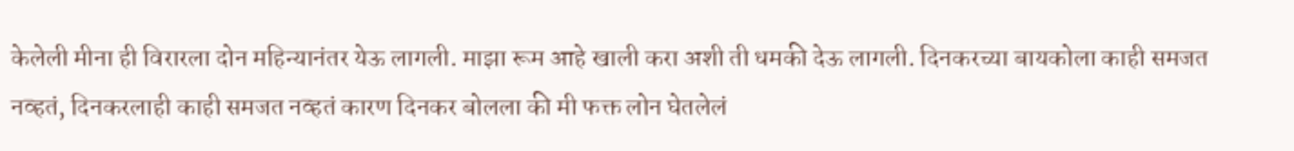केलेली मीना ही विरारला दोन महिन्यानंतर येऊ लागली. माझा रूम आहे खाली करा अशी ती धमकी देऊ लागली. दिनकरच्या बायकोला काही समजत नव्हतं, दिनकरलाही काही समजत नव्हतं कारण दिनकर बोलला की मी फक्त लोन घेतलेलं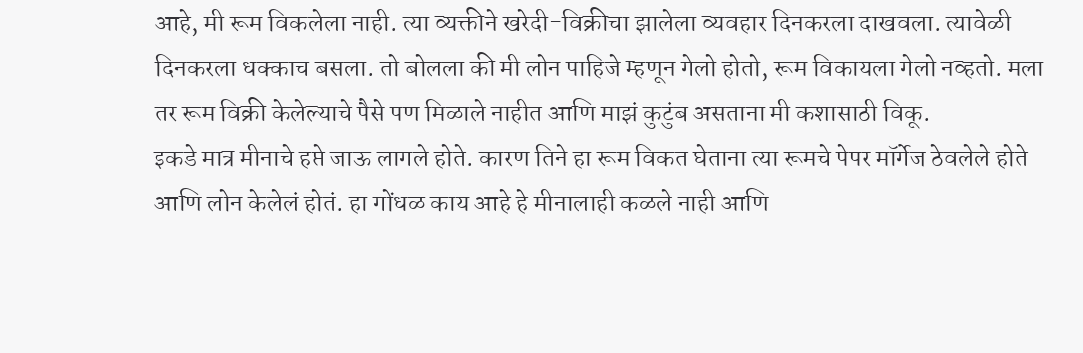आहे, मी रूम विकलेला नाही. त्या व्यक्तीने खरेदी-विक्रीचा झालेला व्यवहार दिनकरला दाखवला. त्यावेळी दिनकरला धक्काच बसला. तो बोलला की मी लोन पाहिजे म्हणून गेलो होतो, रूम विकायला गेलो नव्हतो. मला तर रूम विक्री केलेल्याचे पैसे पण मिळाले नाहीत आणि माझं कुटुंब असताना मी कशासाठी विकू.
इकडे मात्र मीनाचे हप्ते जाऊ लागले होते. कारण तिने हा रूम विकत घेताना त्या रूमचे पेपर मॉर्गेज ठेवलेले होते आणि लोन केलेलं होतं. हा गोंधळ काय आहे हे मीनालाही कळले नाही आणि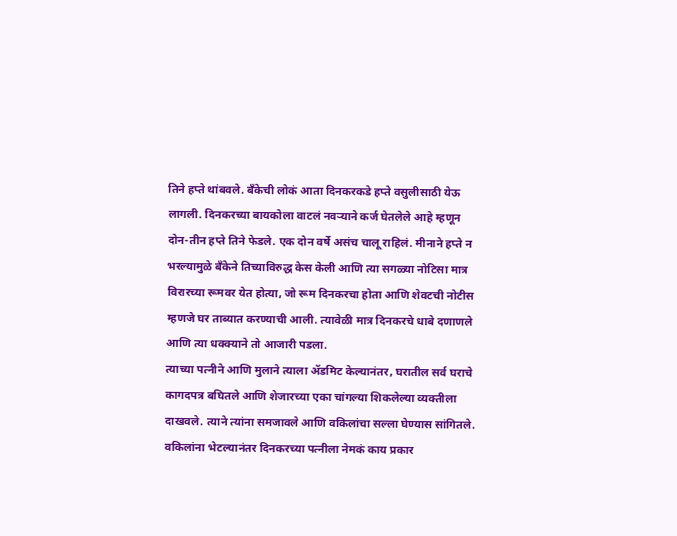तिने हप्ते थांबवले. बँकेची लोकं आता दिनकरकडे हप्ते वसुलीसाठी येऊ लागली. दिनकरच्या बायकोला वाटलं नवऱ्याने कर्ज घेतलेले आहे म्हणून दोन-तीन हप्ते तिने फेडले. एक दोन वर्षे असंच चालू राहिलं. मीनाने हप्ते न भरल्यामुळे बँकेने तिच्याविरुद्ध केस केली आणि त्या सगळ्या नोटिसा मात्र विरारच्या रूमवर येत होत्या, जो रूम दिनकरचा होता आणि शेवटची नोटीस म्हणजे घर ताब्यात करण्याची आली. त्यावेळी मात्र दिनकरचे धाबे दणाणले आणि त्या धक्क्याने तो आजारी पडला.
त्याच्या पत्नीने आणि मुलाने त्याला ॲडमिट केल्यानंतर, घरातील सर्व घराचे कागदपत्र बघितले आणि शेजारच्या एका चांगल्या शिकलेल्या व्यक्तीला दाखवले. त्याने त्यांना समजावले आणि वकिलांचा सल्ला घेण्यास सांगितले. वकिलांना भेटल्यानंतर दिनकरच्या पत्नीला नेमकं काय प्रकार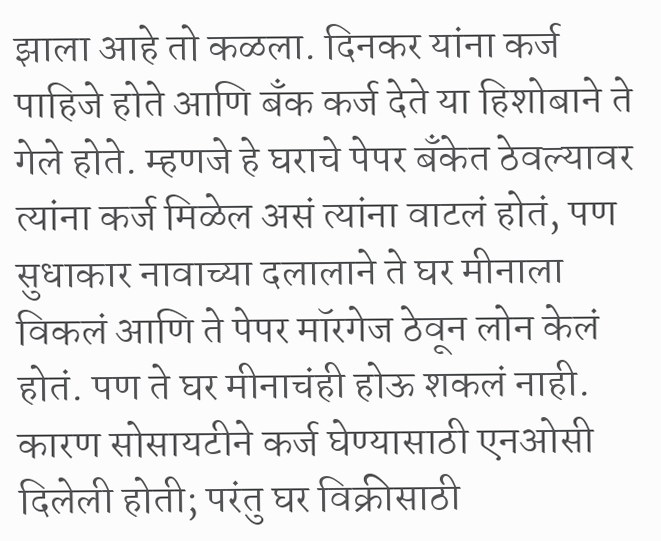झाला आहे तो कळला. दिनकर यांना कर्ज पाहिजे होते आणि बँक कर्ज देते या हिशोबाने ते गेले होते. म्हणजे हे घराचे पेपर बँकेत ठेवल्यावर त्यांना कर्ज मिळेल असं त्यांना वाटलं होतं, पण सुधाकार नावाच्या दलालाने ते घर मीनाला विकलं आणि ते पेपर मॉरगेज ठेवून लोन केलं होतं. पण ते घर मीनाचंही होऊ शकलं नाही. कारण सोसायटीने कर्ज घेण्यासाठी एनओसी दिलेली होती; परंतु घर विक्रीसाठी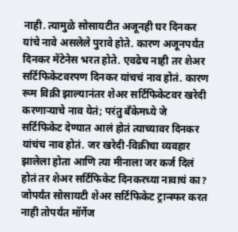नाही. त्यामुळे सोसायटीत अजूनही घर दिनकर यांचे नावे असलेले पुरावे होते. कारण अजूनपर्यंत दिनकर मेंटेनेस भरत होते. एवढेच नाही तर शेअर सर्टिफिकेटवरपण दिनकर यांचचं नाव होतं. कारण रूम विक्री झाल्यानंतर शेअर सर्टिफिकेटवर खरेदी करणाऱ्याचे नाव येतं; परंतु बँकेमध्ये जे सर्टिफिकेट देण्यात आलं होतं त्याच्यावर दिनकर यांचंच नाव होतं. जर खरेदी-विक्रीचा व्यवहार झालेला होता आणि त्या मीनाला जर कर्ज दिलं होतं तर शेअर सर्टिफिकेट दिनकरच्या नावाचं का? जोपर्यंत सोसायटी शेअर सर्टिफिकेट ट्रान्स्फर करत नाही तोपर्यंत मॉर्गेज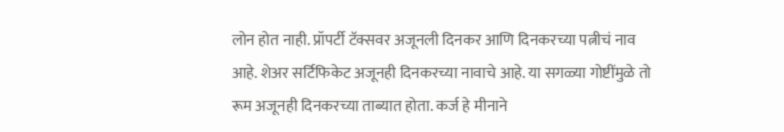लोन होत नाही. प्रॉपर्टी टॅक्सवर अजूनली दिनकर आणि दिनकरच्या पत्नीचं नाव आहे. शेअर सर्टिफिकेट अजूनही दिनकरच्या नावाचे आहे. या सगळ्या गोष्टींमुळे तो रूम अजूनही दिनकरच्या ताब्यात होता. कर्ज हे मीनाने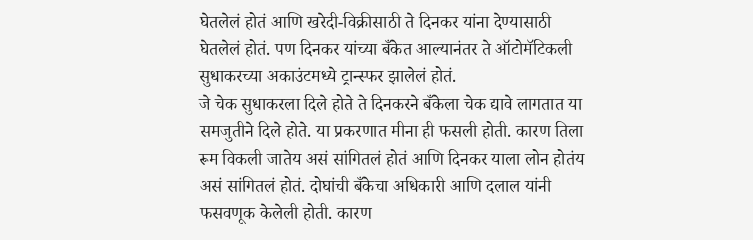घेतलेलं होतं आणि खरेदी-विक्रीसाठी ते दिनकर यांना देण्यासाठी घेतलेलं होतं. पण दिनकर यांच्या बँकेत आल्यानंतर ते ऑटोमॅटिकली सुधाकरच्या अकाउंटमध्ये ट्रान्स्फर झालेलं होतं.
जे चेक सुधाकरला दिले होते ते दिनकरने बँकेला चेक द्यावे लागतात या समजुतीने दिले होते. या प्रकरणात मीना ही फसली होती. कारण तिला रूम विकली जातेय असं सांगितलं होतं आणि दिनकर याला लोन होतंय असं सांगितलं होतं. दोघांची बँकेचा अधिकारी आणि दलाल यांनी फसवणूक केलेली होती. कारण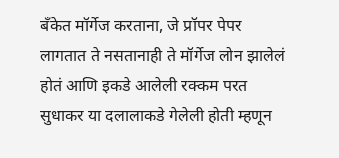बँकेत मॉर्गेज करताना, जे प्रॉपर पेपर लागतात ते नसतानाही ते मॉर्गेज लोन झालेलं होतं आणि इकडे आलेली रक्कम परत सुधाकर या दलालाकडे गेलेली होती म्हणून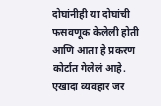दोघांनीही या दोघांची फसवणूक केलेली होती आणि आता हे प्रकरण कोर्टात गेलेलं आहे.
एखादा व्यवहार जर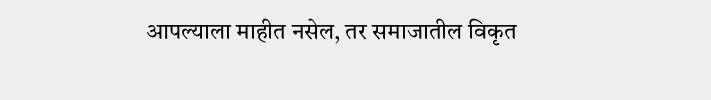आपल्याला माहीत नसेल, तर समाजातील विकृत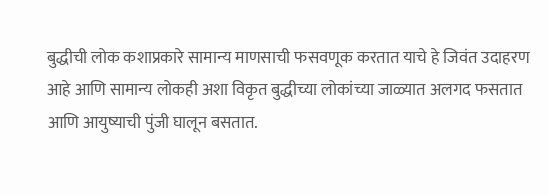बुद्धीची लोक कशाप्रकारे सामान्य माणसाची फसवणूक करतात याचे हे जिवंत उदाहरण आहे आणि सामान्य लोकही अशा विकृत बुद्धीच्या लोकांच्या जाळ्यात अलगद फसतात आणि आयुष्याची पुंजी घालून बसतात.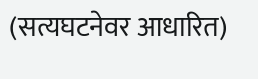(सत्यघटनेवर आधारित)